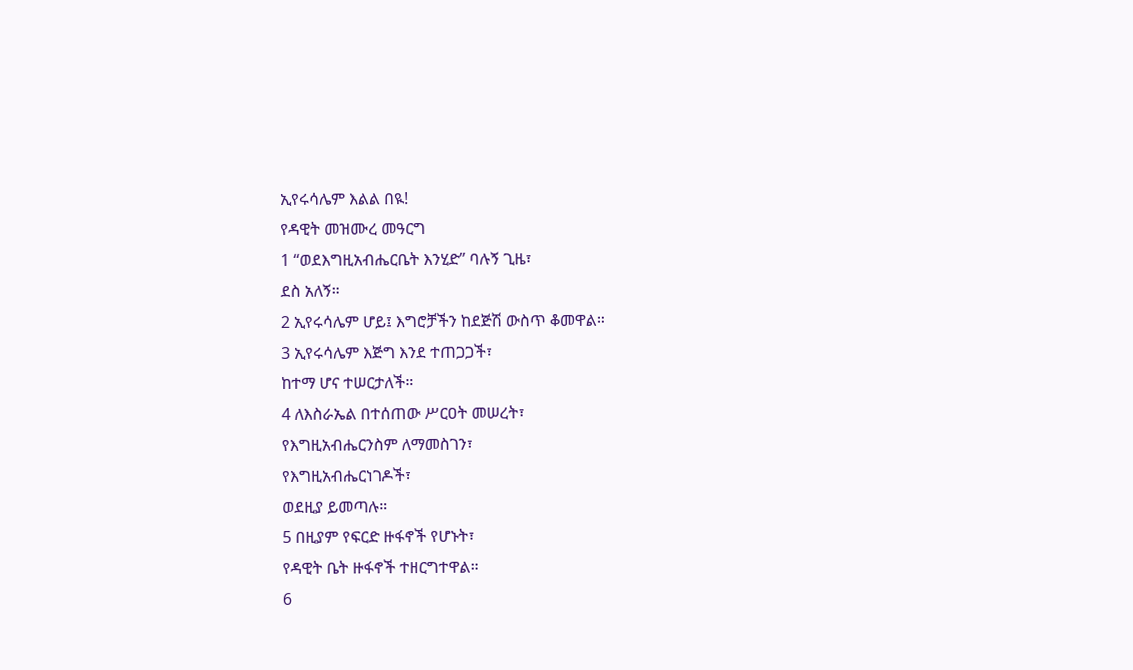ኢየሩሳሌም እልል በዪ!
የዳዊት መዝሙረ መዓርግ
1 “ወደእግዚአብሔርቤት እንሂድ” ባሉኝ ጊዜ፣
ደስ አለኝ።
2 ኢየሩሳሌም ሆይ፤ እግሮቻችን ከደጅሽ ውስጥ ቆመዋል።
3 ኢየሩሳሌም እጅግ እንደ ተጠጋጋች፣
ከተማ ሆና ተሠርታለች።
4 ለእስራኤል በተሰጠው ሥርዐት መሠረት፣
የእግዚአብሔርንስም ለማመስገን፣
የእግዚአብሔርነገዶች፣
ወደዚያ ይመጣሉ።
5 በዚያም የፍርድ ዙፋኖች የሆኑት፣
የዳዊት ቤት ዙፋኖች ተዘርግተዋል።
6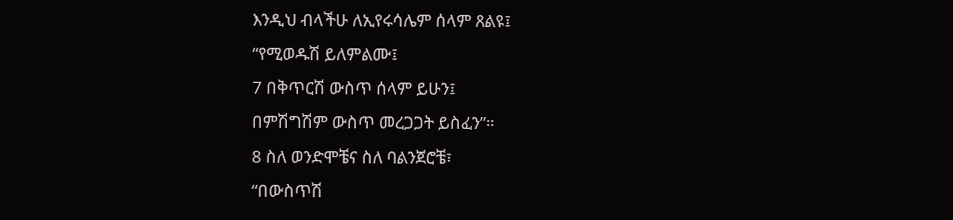እንዲህ ብላችሁ ለኢየሩሳሌም ሰላም ጸልዩ፤
“የሚወዱሽ ይለምልሙ፤
7 በቅጥርሽ ውስጥ ሰላም ይሁን፤
በምሽግሽም ውስጥ መረጋጋት ይስፈን”።
8 ስለ ወንድሞቼና ስለ ባልንጀሮቼ፣
“በውስጥሽ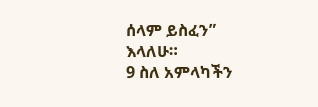ሰላም ይስፈን” እላለሁ።
9 ስለ አምላካችን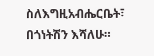ስለእግዚአብሔርቤት፣
በጎነትሽን እሻለሁ።